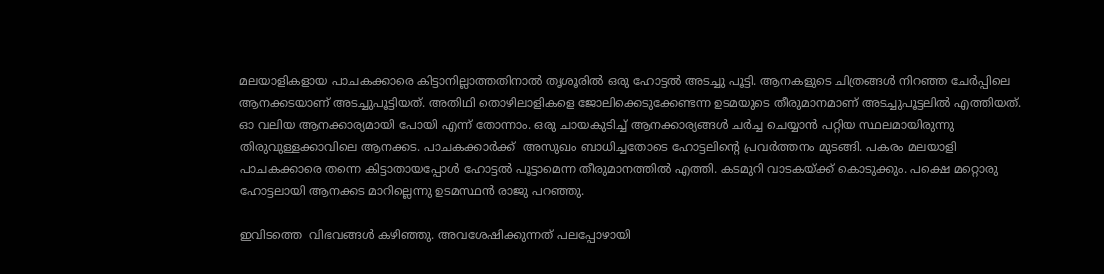മലയാളികളായ പാചകക്കാരെ കിട്ടാനില്ലാത്തതിനാൽ തൃശൂരിൽ ഒരു ഹോട്ടൽ അടച്ചു പൂട്ടി. ആനകളുടെ ചിത്രങ്ങൾ നിറഞ്ഞ ചേർപ്പിലെ ആനക്കടയാണ്‌ അടച്ചുപൂട്ടിയത്. അതിഥി തൊഴിലാളികളെ ജോലിക്കെടുക്കേണ്ടന്ന ഉടമയുടെ തീരുമാനമാണ് അടച്ചുപൂട്ടലിൽ എത്തിയത്. ഓ വലിയ ആനക്കാര്യമായി പോയി എന്ന് തോന്നാം. ഒരു ചായകുടിച്ച് ആനക്കാര്യങ്ങൾ ചർച്ച ചെയ്യാൻ പറ്റിയ സ്ഥലമായിരുന്നു തിരുവുള്ളക്കാവിലെ ആനക്കട. പാചകക്കാർക്ക്  അസുഖം ബാധിച്ചതോടെ ഹോട്ടലിന്റെ പ്രവർത്തനം മുടങ്ങി. പകരം മലയാളി പാചകക്കാരെ തന്നെ കിട്ടാതായപ്പോൾ ഹോട്ടൽ പൂട്ടാമെന്ന തീരുമാനത്തിൽ എത്തി. കടമുറി വാടകയ്ക്ക് കൊടുക്കും. പക്ഷെ മറ്റൊരു ഹോട്ടലായി ആനക്കട മാറില്ലെന്നു ഉടമസ്ഥൻ രാജു പറഞ്ഞു.

ഇവിടത്തെ  വിഭവങ്ങൾ കഴിഞ്ഞു. അവശേഷിക്കുന്നത് പലപ്പോഴായി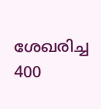ശേഖരിച്ച 400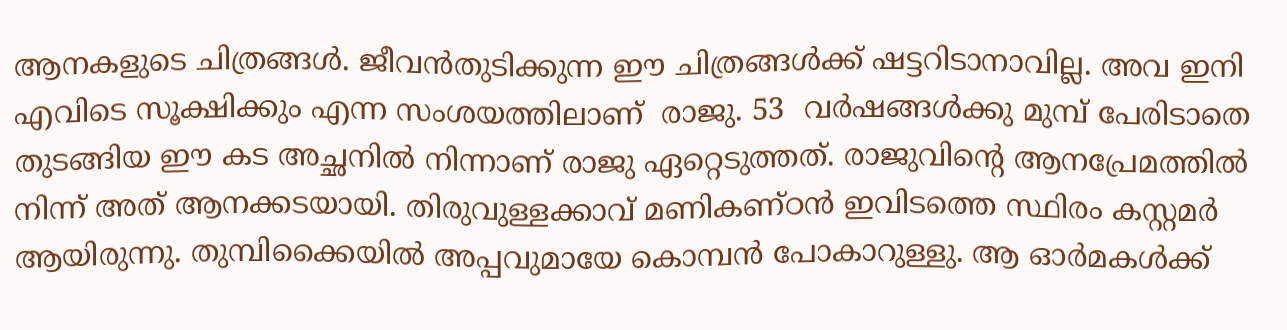ആനകളുടെ ചിത്രങ്ങൾ. ജീവൻതുടിക്കുന്ന ഈ ചിത്രങ്ങൾക്ക് ഷട്ടറിടാനാവില്ല. അവ ഇനി എവിടെ സൂക്ഷിക്കും എന്ന സംശയത്തിലാണ്  രാജു. 53  വർഷങ്ങൾക്കു മുമ്പ് പേരിടാതെ തുടങ്ങിയ ഈ കട അച്ഛനിൽ നിന്നാണ് രാജു ഏറ്റെടുത്തത്. രാജുവിന്റെ ആനപ്രേമത്തിൽ നിന്ന് അത് ആനക്കടയായി. തിരുവുള്ളക്കാവ് മണികണ്ഠൻ ഇവിടത്തെ സ്ഥിരം കസ്റ്റമർ ആയിരുന്നു. തുമ്പിക്കൈയിൽ അപ്പവുമായേ കൊമ്പൻ പോകാറുള്ളു. ആ ഓർമകൾക്ക്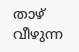താഴ് വീഴുന്ന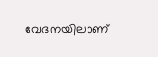വേദനയിലാണ്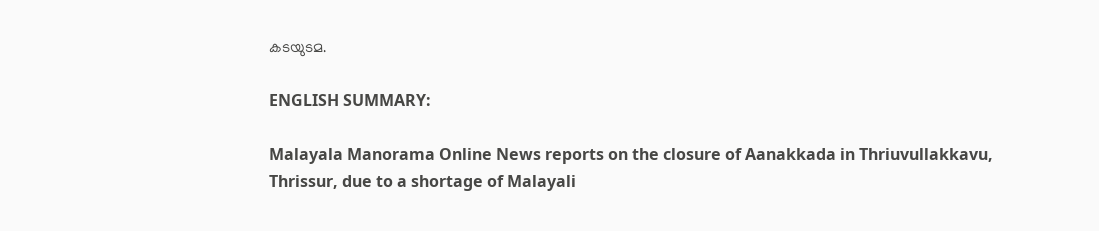കടയുടമ.

ENGLISH SUMMARY:

Malayala Manorama Online News reports on the closure of Aanakkada in Thriuvullakkavu, Thrissur, due to a shortage of Malayali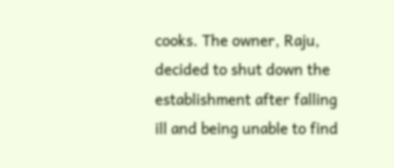cooks. The owner, Raju, decided to shut down the establishment after falling ill and being unable to find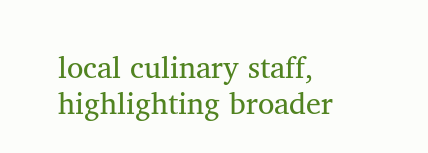local culinary staff, highlighting broader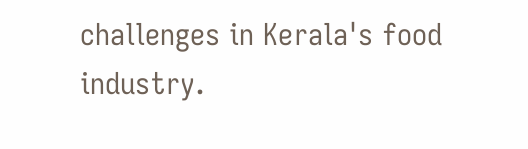challenges in Kerala's food industry.